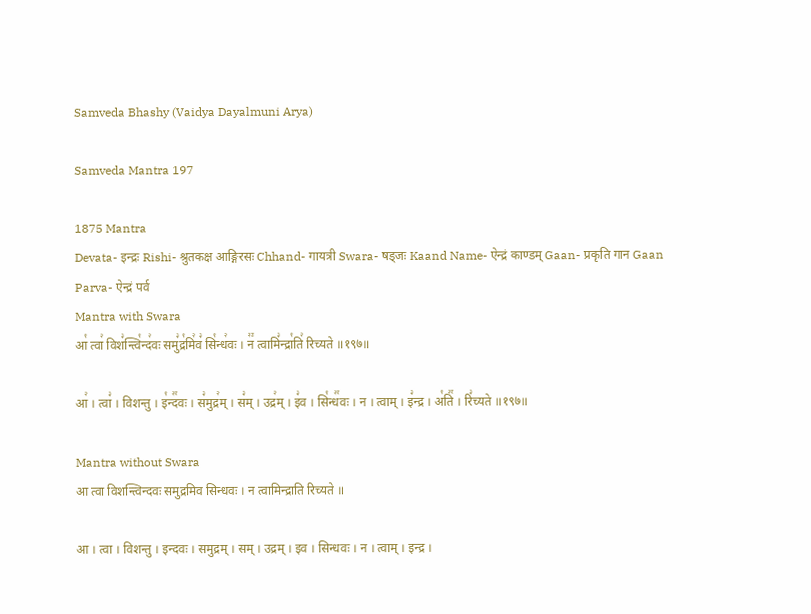Samveda Bhashy (Vaidya Dayalmuni Arya)

Samveda Mantra 197

1875 Mantra
Devata- इन्द्रः Rishi- श्रुतकक्ष आङ्गिरसः Chhand- गायत्री Swara- षड्जः Kaand Name- ऐन्द्रं काण्डम् Gaan- प्रकृति गान Gaan Parva- ऐन्द्रं पर्व
Mantra with Swara
आ꣡ त्वा꣢ विश꣣न्त्वि꣡न्द꣢वः समु꣣द्र꣡मि꣢व꣣ सि꣡न्ध꣢वः । न꣢꣫ त्वामि꣣न्द्रा꣡ति꣢ रिच्यते ॥१९७॥

आ꣢ । त्वा꣣ । विशन्तु । इ꣡न्द꣢꣯वः । स꣣मुद्र꣢म् । स꣣म् । उद्र꣢म् । इ꣣व । सि꣡न्ध꣢꣯वः । न । त्वाम् । इ꣣न्द्र । अ꣡ति꣢꣯ । रि꣣च्यते ॥१९७॥

Mantra without Swara
आ त्वा विशन्त्विन्दवः समुद्रमिव सिन्धवः । न त्वामिन्द्राति रिच्यते ॥

आ । त्वा । विशन्तु । इन्दवः । समुद्रम् । सम् । उद्रम् । इव । सिन्धवः । न । त्वाम् । इन्द्र ।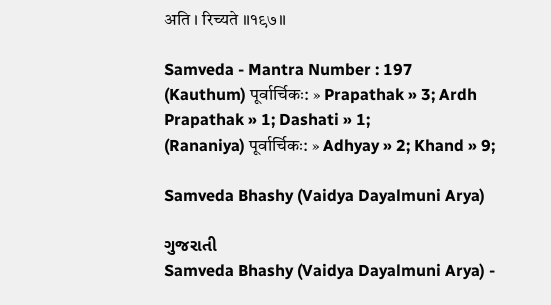अति । रिच्यते ॥१९७॥

Samveda - Mantra Number : 197
(Kauthum) पूर्वार्चिकः: » Prapathak » 3; Ardh Prapathak » 1; Dashati » 1;
(Rananiya) पूर्वार्चिकः: » Adhyay » 2; Khand » 9;

Samveda Bhashy (Vaidya Dayalmuni Arya)

ગુજરાતી
Samveda Bhashy (Vaidya Dayalmuni Arya) -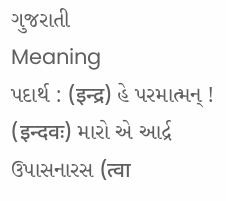ગુજરાતી
Meaning
પદાર્થ : (इन्द्र) હે પરમાત્મન્ ! (इन्दवः) મારો એ આર્દ્ર ઉપાસનારસ (त्वा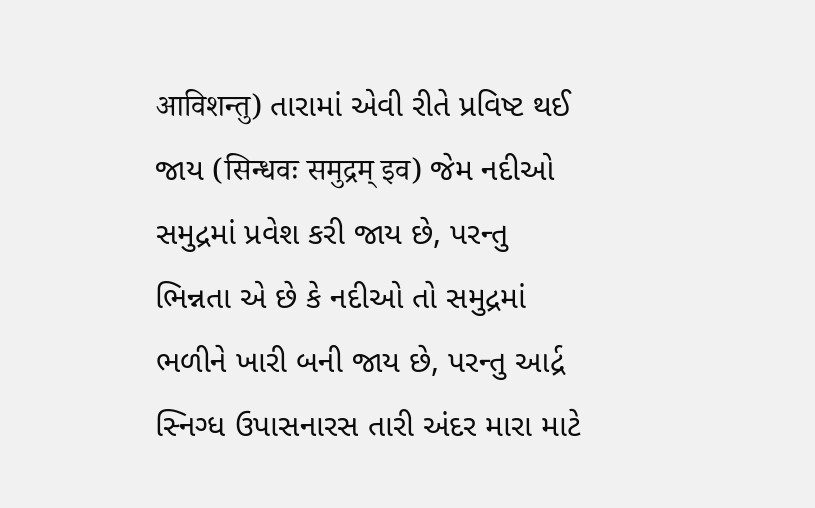आविशन्तु) તારામાં એવી રીતે પ્રવિષ્ટ થઈ જાય (सिन्धवः समुद्रम् इव) જેમ નદીઓ સમુદ્રમાં પ્રવેશ કરી જાય છે, પરન્તુ ભિન્નતા એ છે કે નદીઓ તો સમુદ્રમાં ભળીને ખારી બની જાય છે, પરન્તુ આર્દ્ર સ્નિગ્ધ ઉપાસનારસ તારી અંદર મારા માટે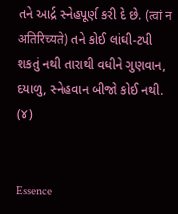તને આર્દ્ર સ્નેહપૂર્ણ કરી દે છે. (त्वां न अतिरिच्यते) તને કોઈ લાંઘી-ટપી શકતું નથી તારાથી વધીને ગુણવાન, દયાળુ, સ્નેહવાન બીજો કોઈ નથી. (૪)


Essence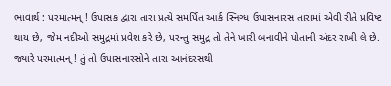ભાવાર્થ : પરમાત્મન્ ! ઉપાસક દ્વારા તારા પ્રત્યે સમર્પિત આર્ક સ્નિગ્ધ ઉપાસનારસ તારામાં એવી રીતે પ્રવિષ્ટ થાય છે, જેમ નદીઓ સમુદ્રમાં પ્રવેશ કરે છે, પરન્તુ સમુદ્ર તો તેને ખારી બનાવીને પોતાની અંદર રાખી લે છે. જ્યારે પરમાત્મન્ ! તું તો ઉપાસનારસોને તારા આનંદરસથી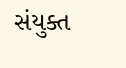સંયુક્ત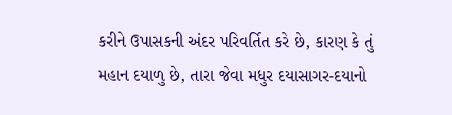કરીને ઉપાસકની અંદર પરિવર્તિત કરે છે, કારણ કે તું મહાન દયાળુ છે, તારા જેવા મધુર દયાસાગર-દયાનો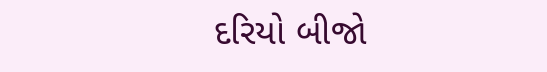દરિયો બીજો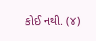કોઈ નથી. (૪)